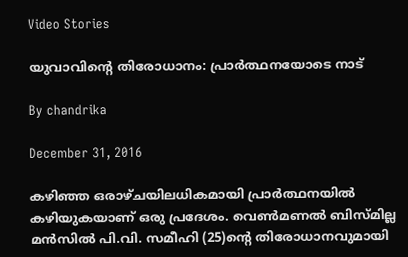Video Stories

യുവാവിന്റെ തിരോധാനം: പ്രാര്‍ത്ഥനയോടെ നാട്

By chandrika

December 31, 2016

കഴിഞ്ഞ ഒരാഴ്ചയിലധികമായി പ്രാര്‍ത്ഥനയില്‍ കഴിയുകയാണ് ഒരു പ്രദേശം. വെണ്‍മണല്‍ ബിസ്മില്ല മന്‍സില്‍ പി.വി. സമീഹി (25)ന്റെ തിരോധാനവുമായി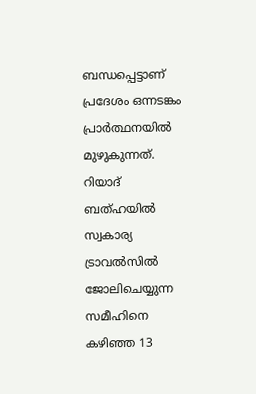ബന്ധപ്പെട്ടാണ് പ്രദേശം ഒന്നടങ്കം പ്രാര്‍ത്ഥനയില്‍ മുഴുകുന്നത്. റിയാദ് ബത്ഹയില്‍ സ്വകാര്യ ട്രാവല്‍സില്‍ ജോലിചെയ്യുന്ന സമീഹിനെ കഴിഞ്ഞ 13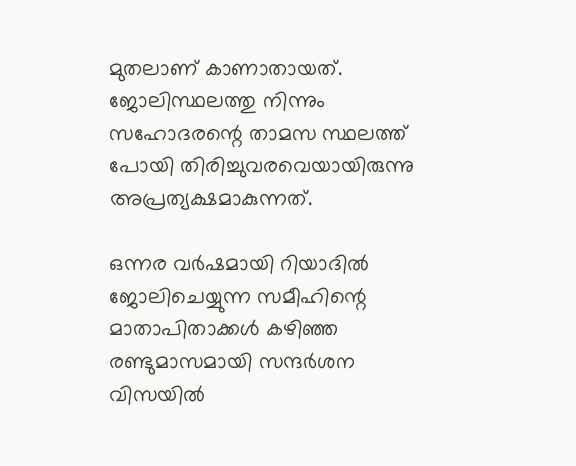മുതലാണ് കാണാതായത്. ജോലിസ്ഥലത്തു നിന്നും സഹോദരന്റെ താമസ സ്ഥലത്ത് പോയി തിരിച്ചുവരവെയായിരുന്നു അപ്രത്യക്ഷമാകുന്നത്.

ഒന്നര വര്‍ഷമായി റിയാദില്‍ ജോലിചെയ്യുന്ന സമീഹിന്റെ മാതാപിതാക്കള്‍ കഴിഞ്ഞ രണ്ടുമാസമായി സന്ദര്‍ശന വിസയില്‍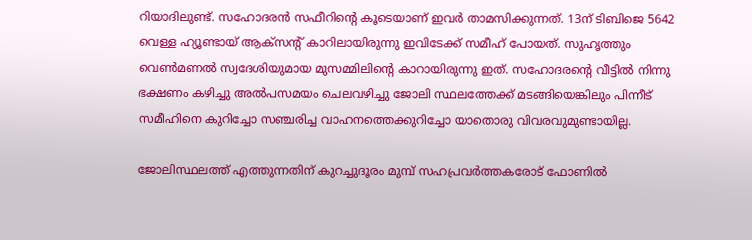റിയാദിലുണ്ട്. സഹോദരന്‍ സഫീറിന്റെ കൂടെയാണ് ഇവര്‍ താമസിക്കുന്നത്. 13ന് ടിബിജെ 5642 വെള്ള ഹ്യൂണ്ടായ് ആക്‌സന്റ് കാറിലായിരുന്നു ഇവിടേക്ക് സമീഹ് പോയത്. സുഹൃത്തും വെണ്‍മണല്‍ സ്വദേശിയുമായ മുസമ്മിലിന്റെ കാറായിരുന്നു ഇത്. സഹോദരന്റെ വീട്ടില്‍ നിന്നു ഭക്ഷണം കഴിച്ചു അല്‍പസമയം ചെലവഴിച്ചു ജോലി സ്ഥലത്തേക്ക് മടങ്ങിയെങ്കിലും പിന്നീട് സമീഹിനെ കുറിച്ചോ സഞ്ചരിച്ച വാഹനത്തെക്കുറിച്ചോ യാതൊരു വിവരവുമുണ്ടായില്ല.

ജോലിസ്ഥലത്ത് എത്തുന്നതിന് കുറച്ചുദൂരം മുമ്പ് സഹപ്രവര്‍ത്തകരോട് ഫോണില്‍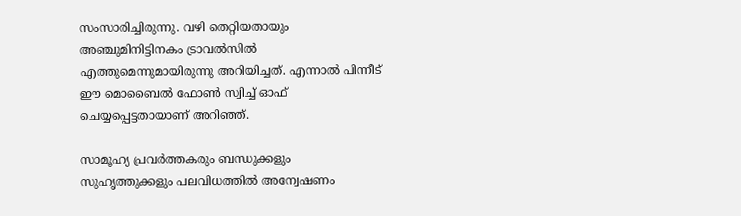സംസാരിച്ചിരുന്നു. വഴി തെറ്റിയതായും അഞ്ചുമിനിട്ടിനകം ട്രാവല്‍സില്‍ എത്തുമെന്നുമായിരുന്നു അറിയിച്ചത്. എന്നാല്‍ പിന്നീട് ഈ മൊബൈല്‍ ഫോണ്‍ സ്വിച്ച് ഓഫ് ചെയ്യപ്പെട്ടതായാണ് അറിഞ്ഞ്.

സാമൂഹ്യ പ്രവര്‍ത്തകരും ബന്ധുക്കളും സുഹൃത്തുക്കളും പലവിധത്തില്‍ അന്വേഷണം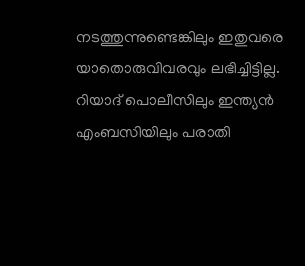നടത്തുന്നുണ്ടെങ്കിലും ഇതുവരെ യാതൊരുവിവരവും ലഭിച്ചിട്ടില്ല. റിയാദ് പൊലീസിലും ഇന്ത്യന്‍ എംബസിയിലും പരാതി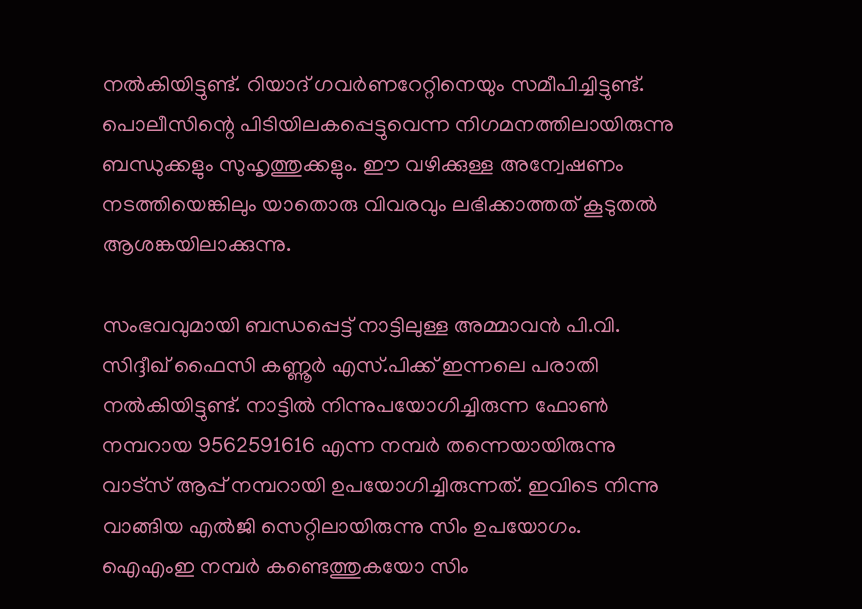നല്‍കിയിട്ടുണ്ട്. റിയാദ് ഗവര്‍ണറേറ്റിനെയും സമീപിച്ചിട്ടുണ്ട്. പൊലീസിന്റെ പിടിയിലകപ്പെട്ടുവെന്ന നിഗമനത്തിലായിരുന്നു ബന്ധുക്കളും സുഹൃത്തുക്കളും. ഈ വഴിക്കുള്ള അന്വേഷണം നടത്തിയെങ്കിലും യാതൊരു വിവരവും ലഭിക്കാത്തത് കൂടുതല്‍ ആശങ്കയിലാക്കുന്നു.

സംഭവവുമായി ബന്ധപ്പെട്ട് നാട്ടിലുള്ള അമ്മാവന്‍ പി.വി. സിദ്ദീഖ് ഫൈസി കണ്ണൂര്‍ എസ്.പിക്ക് ഇന്നലെ പരാതി നല്‍കിയിട്ടുണ്ട്. നാട്ടില്‍ നിന്നുപയോഗിച്ചിരുന്ന ഫോണ്‍ നമ്പറായ 9562591616 എന്ന നമ്പര്‍ തന്നെയായിരുന്നു വാട്‌സ് ആപ്പ് നമ്പറായി ഉപയോഗിച്ചിരുന്നത്. ഇവിടെ നിന്നു വാങ്ങിയ എല്‍ജി സെറ്റിലായിരുന്നു സിം ഉപയോഗം. ഐഎംഇ നമ്പര്‍ കണ്ടെത്തുകയോ സിം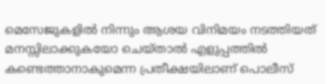മെസേജുകളില്‍ നിന്നും ആശയ വിനിമയം നടത്തിയത് മനസ്സിലാക്കുകയോ ചെയ്താല്‍ എളുപ്പത്തില്‍ കണ്ടെത്താനാകുമെന്ന പ്രതീക്ഷയിലാണ് പൊലീസ്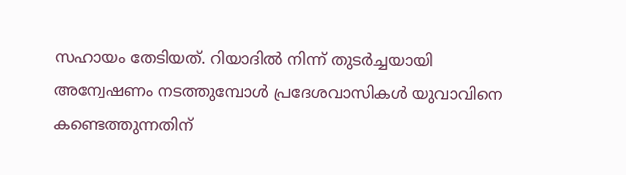സഹായം തേടിയത്. റിയാദില്‍ നിന്ന് തുടര്‍ച്ചയായി അന്വേഷണം നടത്തുമ്പോള്‍ പ്രദേശവാസികള്‍ യുവാവിനെ കണ്ടെത്തുന്നതിന്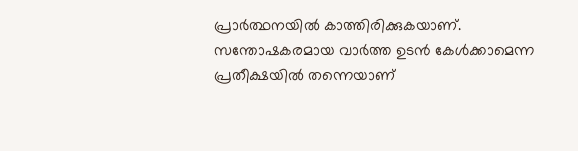പ്രാര്‍ത്ഥനയില്‍ കാത്തിരിക്കുകയാണ്. സന്തോഷകരമായ വാര്‍ത്ത ഉടന്‍ കേള്‍ക്കാമെന്ന പ്രതീക്ഷയില്‍ തന്നെയാണ്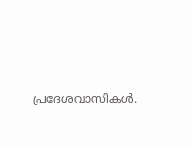പ്രദേശവാസികള്‍.